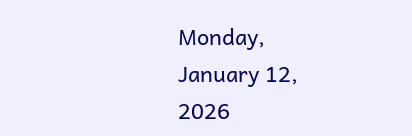Monday, January 12, 2026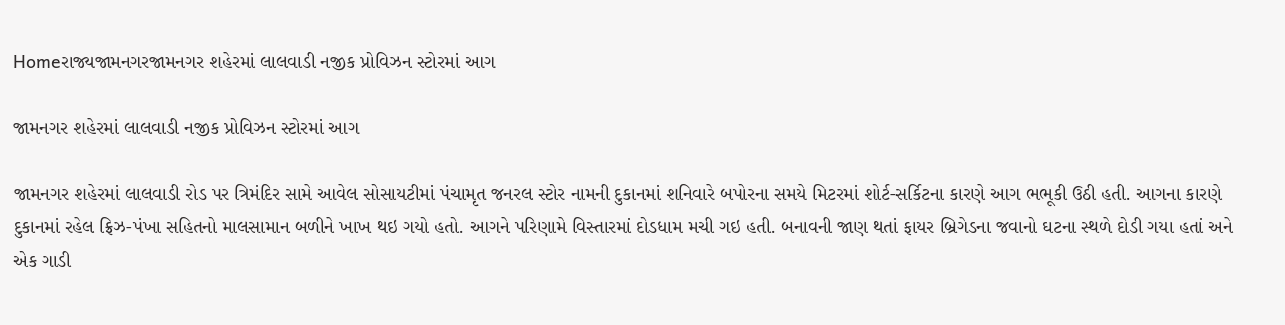Homeરાજ્યજામનગરજામનગર શહેરમાં લાલવાડી નજીક પ્રોવિઝન સ્ટોરમાં આગ

જામનગર શહેરમાં લાલવાડી નજીક પ્રોવિઝન સ્ટોરમાં આગ

જામનગર શહેરમાં લાલવાડી રોડ પર ત્રિમંદિર સામે આવેલ સોસાયટીમાં પંચામૃત જનરલ સ્ટોર નામની દુકાનમાં શનિવારે બપોરના સમયે મિટરમાં શોર્ટ-સર્કિટના કારણે આગ ભભૂકી ઉઠી હતી. આગના કારણે દુકાનમાં રહેલ ફ્રિઝ-પંખા સહિતનો માલસામાન બળીને ખાખ થઇ ગયો હતો. આગને પરિણામે વિસ્તારમાં દોડધામ મચી ગઇ હતી. બનાવની જાણ થતાં ફાયર બ્રિગેડના જવાનો ઘટના સ્થળે દોડી ગયા હતાં અને એક ગાડી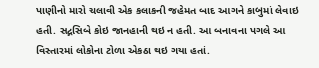પાણીનો મારો ચલાવી એક કલાકની જહેમત બાદ આગને કાબુમાં લેવાઇ હતી. સદ્નસિબે કોઇ જાનહાની થઇ ન હતી. આ બનાવના પગલે આ વિસ્તારમાં લોકોના ટોળા એકઠા થઇ ગયા હતાં.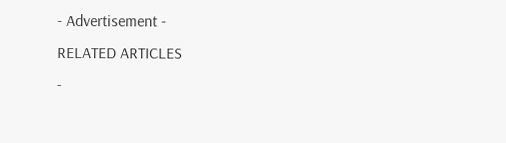- Advertisement -
RELATED ARTICLES
-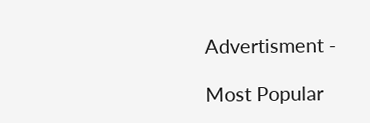Advertisment -

Most Popular